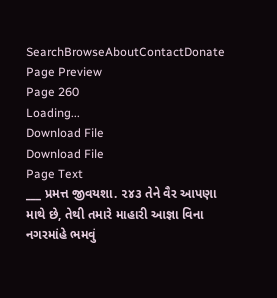SearchBrowseAboutContactDonate
Page Preview
Page 260
Loading...
Download File
Download File
Page Text
___ પ્રમત્ત જીવયશા. ૨૪૩ તેને વૈર આપણા માથે છે, તેથી તમારે માહારી આજ્ઞા વિના નગરમાંહે ભમવું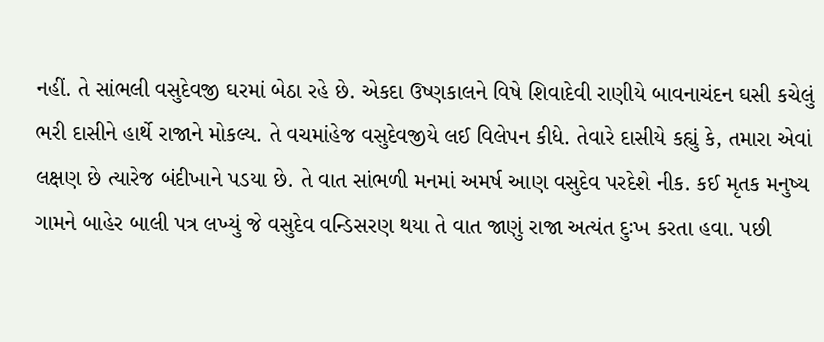નહીં. તે સાંભલી વસુદેવજી ઘરમાં બેઠા રહે છે. એકદા ઉષ્ણકાલને વિષે શિવાદેવી રાણીયે બાવનાચંદન ઘસી કચેલું ભરી દાસીને હાર્થે રાજાને મોકલ્ય. તે વચમાંહેજ વસુદેવજીયે લઈ વિલેપન કીધે. તેવારે દાસીયે કહ્યું કે, તમારા એવાં લક્ષણ છે ત્યારેજ બંદીખાને પડયા છે. તે વાત સાંભળી મનમાં અમર્ષ આણ વસુદેવ પરદેશે નીક. કઈ મૃતક મનુષ્ય ગામને બાહેર બાલી પત્ર લખ્યું જે વસુદેવ વન્ડિસરણ થયા તે વાત જાણું રાજા અત્યંત દુઃખ કરતા હવા. પછી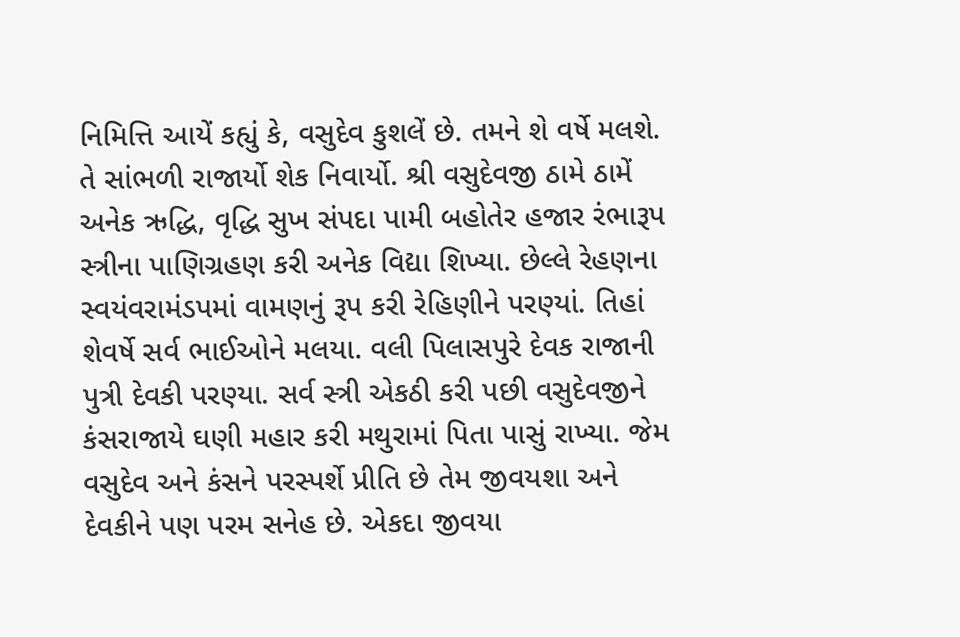નિમિત્તિ આયેં કહ્યું કે, વસુદેવ કુશલેં છે. તમને શે વર્ષે મલશે. તે સાંભળી રાજાર્યો શેક નિવાર્યો. શ્રી વસુદેવજી ઠામે ઠામેં અનેક ઋદ્ધિ, વૃદ્ધિ સુખ સંપદા પામી બહોતેર હજાર રંભારૂપ સ્ત્રીના પાણિગ્રહણ કરી અનેક વિદ્યા શિખ્યા. છેલ્લે રેહણના સ્વયંવરામંડપમાં વામણનું રૂપ કરી રેહિણીને પરણ્યાં. તિહાં શેવર્ષે સર્વ ભાઈઓને મલયા. વલી પિલાસપુરે દેવક રાજાની પુત્રી દેવકી પરણ્યા. સર્વ સ્ત્રી એકઠી કરી પછી વસુદેવજીને કંસરાજાયે ઘણી મહાર કરી મથુરામાં પિતા પાસું રાખ્યા. જેમ વસુદેવ અને કંસને પરસ્પર્શે પ્રીતિ છે તેમ જીવયશા અને દેવકીને પણ પરમ સનેહ છે. એકદા જીવયા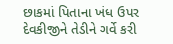છાકમાં પિતાના ખંધ ઉપર દેવકીજીને તેડીને ગર્વે કરી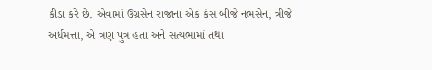કીડા કરે છે. એવામાં ઉગ્રસેન રાજાના એક કંસ બીજે નભસેન, ત્રીજે અર્ધમત્તા, એ ત્રણ પુત્ર હતા અને સત્યભામાં તથા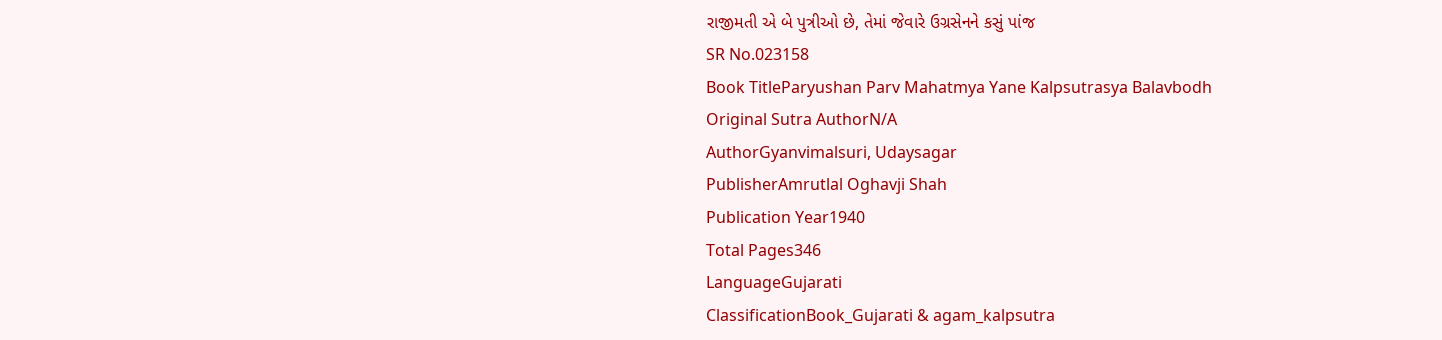રાજીમતી એ બે પુત્રીઓ છે, તેમાં જેવારે ઉગ્રસેનને કસું પાંજ
SR No.023158
Book TitleParyushan Parv Mahatmya Yane Kalpsutrasya Balavbodh
Original Sutra AuthorN/A
AuthorGyanvimalsuri, Udaysagar
PublisherAmrutlal Oghavji Shah
Publication Year1940
Total Pages346
LanguageGujarati
ClassificationBook_Gujarati & agam_kalpsutra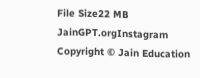File Size22 MB
JainGPT.orgInstagram
Copyright © Jain Education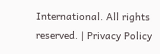International. All rights reserved. | Privacy Policy